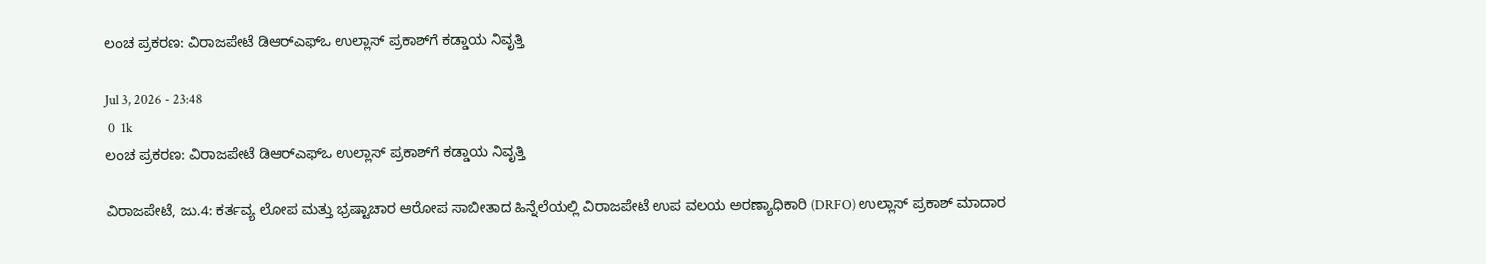ಲಂಚ ಪ್ರಕರಣ: ವಿರಾಜಪೇಟೆ ಡಿಆರ್‌ಎಫ್‌ಒ ಉಲ್ಲಾಸ್ ಪ್ರಕಾಶ್‌ಗೆ ಕಡ್ಡಾಯ ನಿವೃತ್ತಿ

Jul 3, 2026 - 23:48
 0  1k
ಲಂಚ ಪ್ರಕರಣ: ವಿರಾಜಪೇಟೆ ಡಿಆರ್‌ಎಫ್‌ಒ ಉಲ್ಲಾಸ್ ಪ್ರಕಾಶ್‌ಗೆ ಕಡ್ಡಾಯ ನಿವೃತ್ತಿ

ವಿರಾಜಪೇಟೆ, ಜು.4: ಕರ್ತವ್ಯ ಲೋಪ ಮತ್ತು ಭ್ರಷ್ಟಾಚಾರ ಆರೋಪ ಸಾಬೀತಾದ ಹಿನ್ನೆಲೆಯಲ್ಲಿ ವಿರಾಜಪೇಟೆ ಉಪ ವಲಯ ಅರಣ್ಯಾಧಿಕಾರಿ (DRFO) ಉಲ್ಲಾಸ್ ಪ್ರಕಾಶ್ ಮಾದಾರ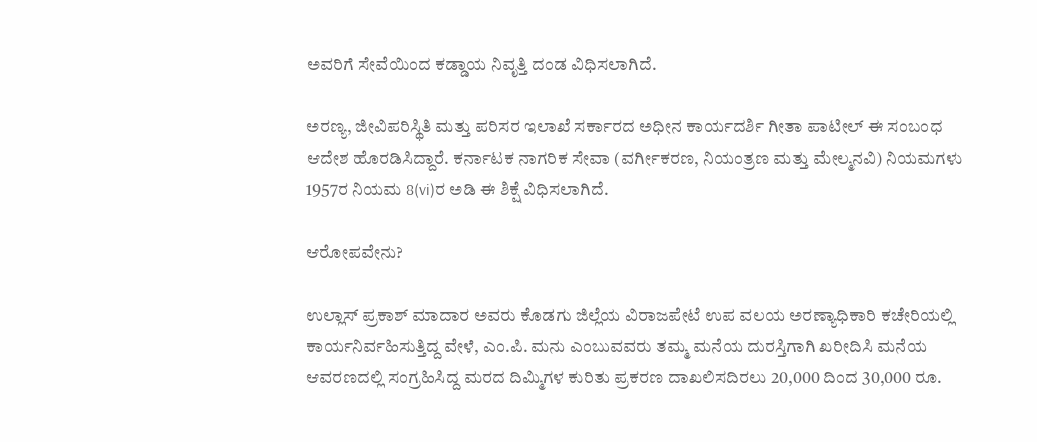ಅವರಿಗೆ ಸೇವೆಯಿಂದ ಕಡ್ಡಾಯ ನಿವೃತ್ತಿ ದಂಡ ವಿಧಿಸಲಾಗಿದೆ.

ಅರಣ್ಯ, ಜೀವಿಪರಿಸ್ಥಿತಿ ಮತ್ತು ಪರಿಸರ ಇಲಾಖೆ ಸರ್ಕಾರದ ಅಧೀನ ಕಾರ್ಯದರ್ಶಿ ಗೀತಾ ಪಾಟೀಲ್ ಈ ಸಂಬಂಧ ಆದೇಶ ಹೊರಡಿಸಿದ್ದಾರೆ. ಕರ್ನಾಟಕ ನಾಗರಿಕ ಸೇವಾ (ವರ್ಗೀಕರಣ, ನಿಯಂತ್ರಣ ಮತ್ತು ಮೇಲ್ಮನವಿ) ನಿಯಮಗಳು 1957ರ ನಿಯಮ 8(vi)ರ ಅಡಿ ಈ ಶಿಕ್ಷೆ ವಿಧಿಸಲಾಗಿದೆ.

ಆರೋಪವೇನು?

ಉಲ್ಲಾಸ್ ಪ್ರಕಾಶ್ ಮಾದಾರ ಅವರು ಕೊಡಗು ಜಿಲ್ಲೆಯ ವಿರಾಜಪೇಟೆ ಉಪ ವಲಯ ಅರಣ್ಯಾಧಿಕಾರಿ ಕಚೇರಿಯಲ್ಲಿ ಕಾರ್ಯನಿರ್ವಹಿಸುತ್ತಿದ್ದ ವೇಳೆ, ಎಂ.ಪಿ. ಮನು ಎಂಬುವವರು ತಮ್ಮ ಮನೆಯ ದುರಸ್ತಿಗಾಗಿ ಖರೀದಿಸಿ ಮನೆಯ ಆವರಣದಲ್ಲಿ ಸಂಗ್ರಹಿಸಿದ್ದ ಮರದ ದಿಮ್ಮಿಗಳ ಕುರಿತು ಪ್ರಕರಣ ದಾಖಲಿಸದಿರಲು 20,000 ದಿಂದ 30,000 ರೂ.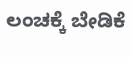ಲಂಚಕ್ಕೆ ಬೇಡಿಕೆ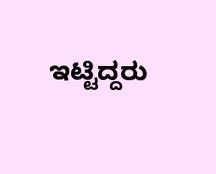ಇಟ್ಟಿದ್ದರು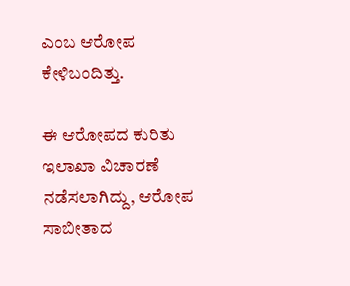ಎಂಬ ಆರೋಪ ಕೇಳಿಬಂದಿತ್ತು.

ಈ ಆರೋಪದ ಕುರಿತು ಇಲಾಖಾ ವಿಚಾರಣೆ ನಡೆಸಲಾಗಿದ್ದು, ಆರೋಪ ಸಾಬೀತಾದ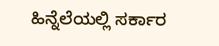ಹಿನ್ನೆಲೆಯಲ್ಲಿ ಸರ್ಕಾರ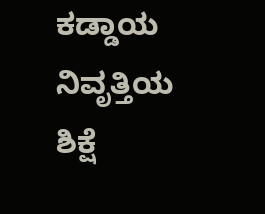ಕಡ್ಡಾಯ ನಿವೃತ್ತಿಯ ಶಿಕ್ಷೆ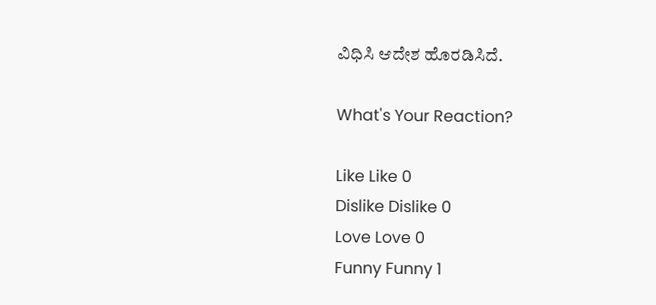ವಿಧಿಸಿ ಆದೇಶ ಹೊರಡಿಸಿದೆ.

What's Your Reaction?

Like Like 0
Dislike Dislike 0
Love Love 0
Funny Funny 1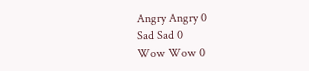Angry Angry 0
Sad Sad 0
Wow Wow 0